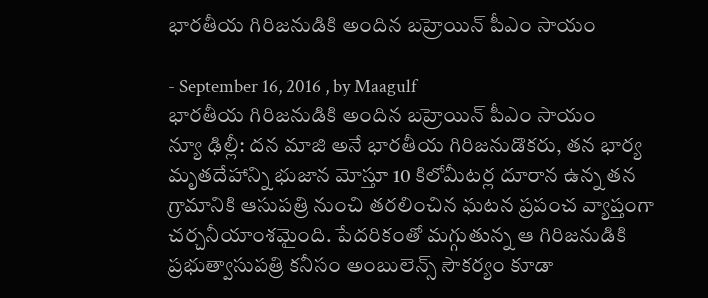భారతీయ గిరిజనుడికి అందిన బహ్రెయిన్‌ పీఎం సాయం

- September 16, 2016 , by Maagulf
భారతీయ గిరిజనుడికి అందిన బహ్రెయిన్‌ పీఎం సాయం
న్యూ ఢిల్లీ: దన మాజి అనే భారతీయ గిరిజనుడొకరు, తన భార్య మృతదేహాన్ని భుజాన మోస్తూ 10 కిలోమీటర్ల దూరాన ఉన్న తన గ్రామానికి ఆసుపత్రి నుంచి తరలించిన ఘటన ప్రపంచ వ్యాప్తంగా చర్చనీయాంశమైంది. పేదరికంతో మగ్గుతున్న ఆ గిరిజనుడికి ప్రభుత్వాసుపత్రి కనీసం అంబులెన్స్‌ సౌకర్యం కూడా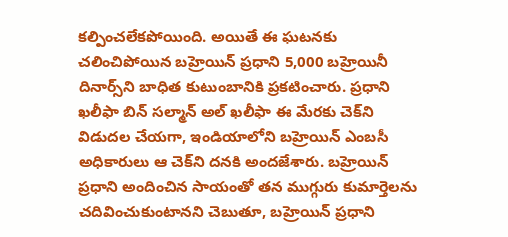కల్పించలేకపోయింది. అయితే ఈ ఘటనకు చలించిపోయిన బహ్రెయిన్‌ ప్రధాని 5,000 బహ్రెయినీ దినార్స్‌ని బాధిత కుటుంబానికి ప్రకటించారు. ప్రధాని ఖలీఫా బిన్‌ సల్మాన్‌ అల్‌ ఖలీఫా ఈ మేరకు చెక్‌ని విడుదల చేయగా, ఇండియాలోని బహ్రెయిన్‌ ఎంబసీ అధికారులు ఆ చెక్‌ని దనకి అందజేశారు. బహ్రెయిన్‌ ప్రధాని అందించిన సాయంతో తన ముగ్గురు కుమార్తెలను చదివించుకుంటానని చెబుతూ, బహ్రెయిన్‌ ప్రధాని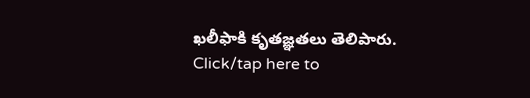ఖలీఫాకి కృతజ్ఞతలు తెలిపారు.
Click/tap here to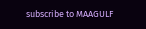subscribe to MAAGULF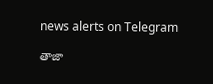news alerts on Telegram

తాజా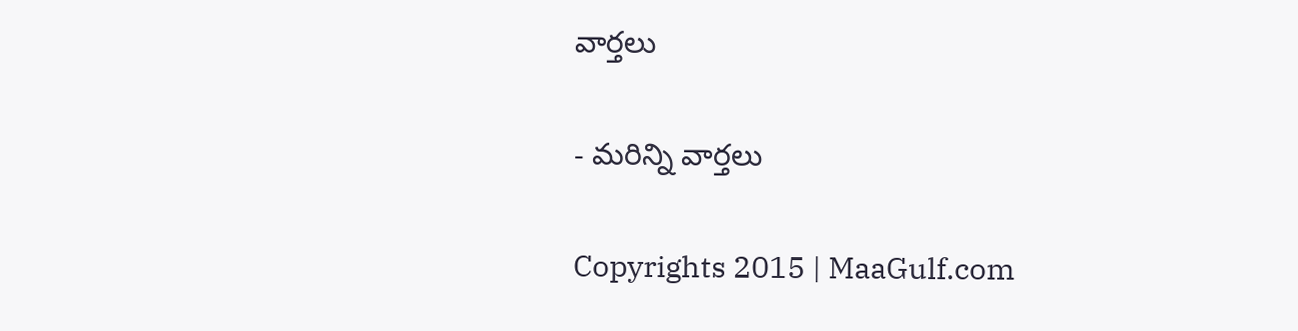వార్తలు

- మరిన్ని వార్తలు

Copyrights 2015 | MaaGulf.com